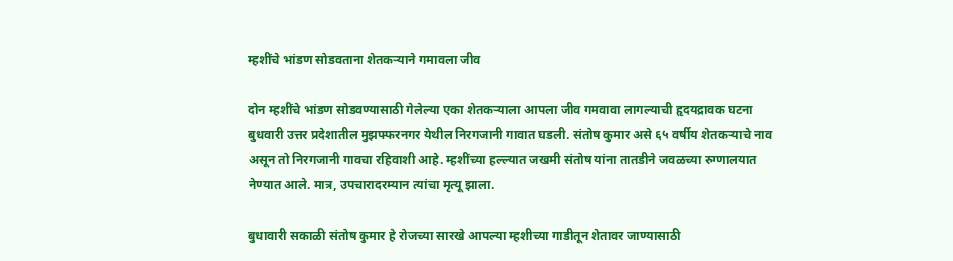म्हशींचे भांडण सोडवताना शेतकऱ्याने गमावला जीव

दोन म्हशींचे भांडण सोडवण्यासाठी गेलेल्या एका शेतकऱ्याला आपला जीव गमवावा लागल्याची हृदयद्रावक घटना बुधवारी उत्तर प्रदेशातील मुझफ्फरनगर येथील निरगजानी गावात घडली. संतोष कुमार असे ६५ वर्षीय शेतकऱ्याचे नाव असून तो निरगजानी गावचा रहिवाशी आहे. म्हशींच्या हल्ल्यात जखमी संतोष यांना तातडीने जवळच्या रुग्णालयात नेण्यात आले. मात्र, उपचारादरम्यान त्यांचा मृत्यू झाला.

बुधावारी सकाळी संतोष कुमार हे रोजच्या सारखे आपल्या म्हशीच्या गाडीतून शेतावर जाण्यासाठी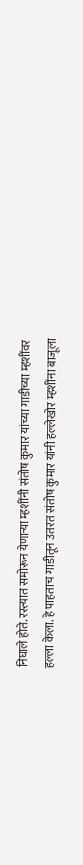निघाले होते. रस्त्यात समोरून येणाऱ्या म्हशींनी संतोष कुमार यांच्या गाडीच्या म्हशींवर हल्ला केला. हे पाहताच गाडीतून उतरत संतोष कुमार यांनी हल्लेखोर म्हशींना बाजूला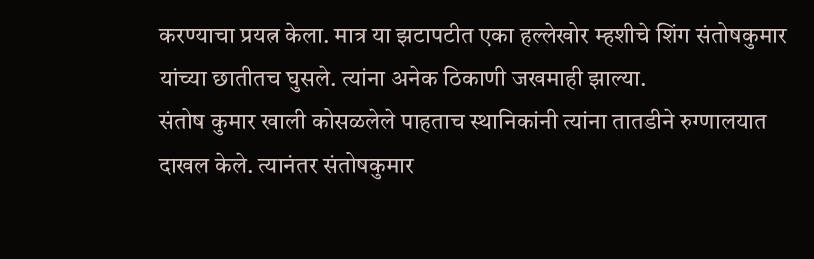करण्याचा प्रयत्न केला. मात्र या झटापटीत एका हल्लेखोर म्हशीचे शिंग संतोषकुमार यांच्या छातीतच घुसले. त्यांना अनेक ठिकाणी जखमाही झाल्या.
संतोष कुमार खाली कोसळलेले पाहताच स्थानिकांनी त्यांना तातडीने रुग्णालयात दाखल केले. त्यानंतर संतोषकुमार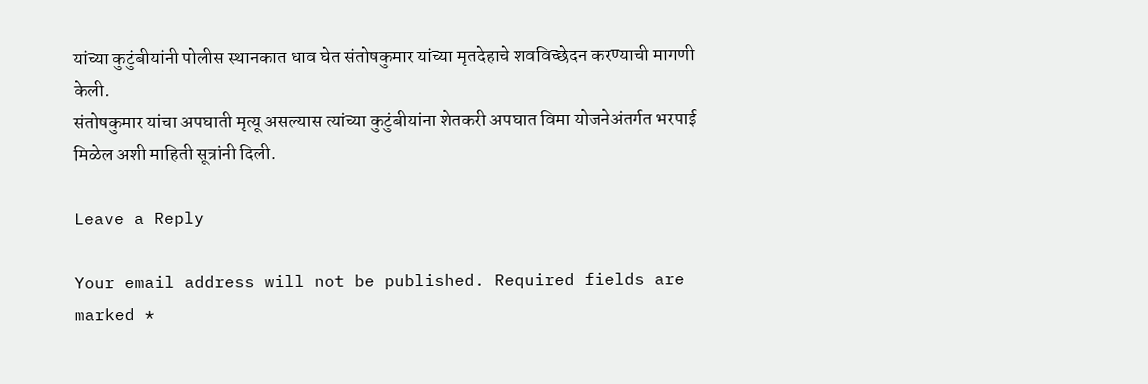यांच्या कुटुंबीयांनी पोलीस स्थानकात धाव घेत संतोषकुमार यांच्या मृतदेहाचे शवविच्छेदन करण्याची मागणी केली.
संतोषकुमार यांचा अपघाती मृत्यू असल्यास त्यांच्या कुटुंबीयांना शेतकरी अपघात विमा योजनेअंतर्गत भरपाई मिळेल अशी माहिती सूत्रांनी दिली.

Leave a Reply

Your email address will not be published. Required fields are marked *